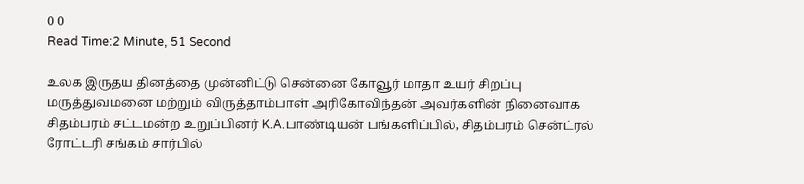0 0
Read Time:2 Minute, 51 Second

உலக இருதய தினத்தை முன்னிட்டு சென்னை கோவூர் மாதா உயர் சிறப்பு மருத்துவமனை மற்றும் விருத்தாம்பாள் அரிகோவிந்தன் அவர்களின் நினைவாக சிதம்பரம் சட்டமன்ற உறுப்பினர் K.A.பாண்டியன் பங்களிப்பில், சிதம்பரம் சென்ட்ரல் ரோட்டரி சங்கம் சார்பில்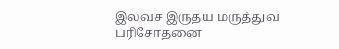இலவச இருதய மருத்துவ பரிசோதனை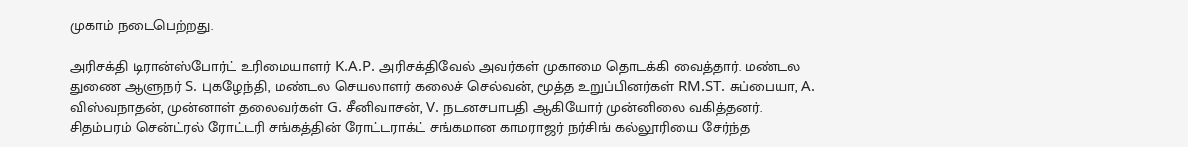முகாம் நடைபெற்றது.

அரிசக்தி டிரான்ஸ்போர்ட் உரிமையாளர் K.A.P. அரிசக்திவேல் அவர்கள் முகாமை தொடக்கி வைத்தார். மண்டல துணை ஆளுநர் S. புகழேந்தி, மண்டல செயலாளர் கலைச் செல்வன், மூத்த உறுப்பினர்கள் RM.ST. சுப்பையா, A. விஸ்வநாதன், முன்னாள் தலைவர்கள் G. சீனிவாசன், V. நடனசபாபதி ஆகியோர் முன்னிலை வகித்தனர். சிதம்பரம் சென்ட்ரல் ரோட்டரி சங்கத்தின் ரோட்டராக்ட் சங்கமான காமராஜர் நர்சிங் கல்லூரியை சேர்ந்த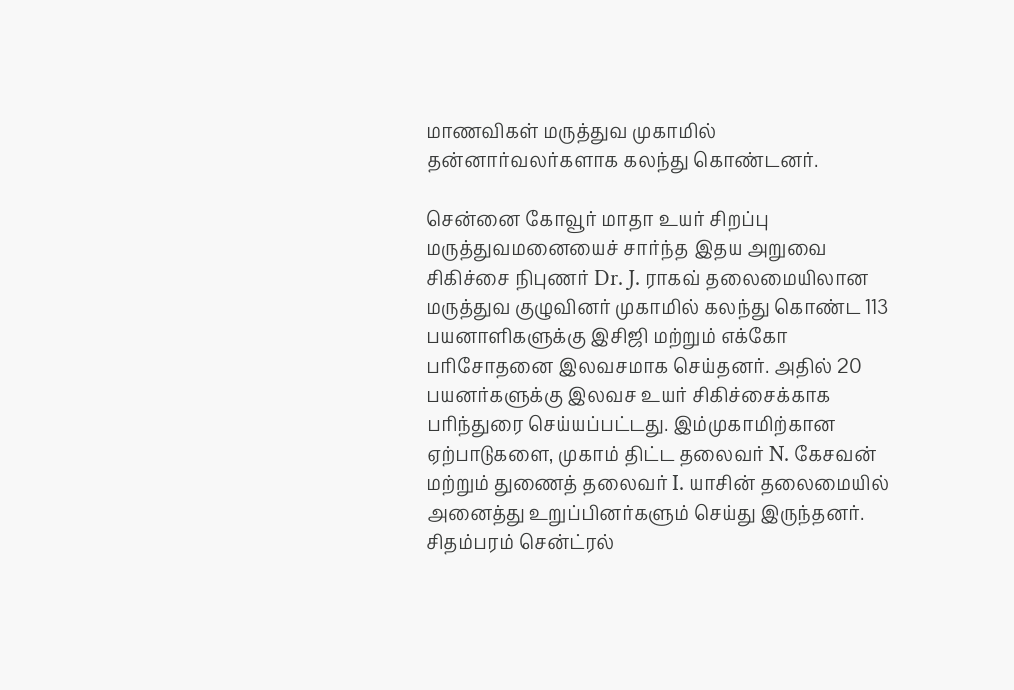மாணவிகள் மருத்துவ முகாமில் தன்னார்வலர்களாக கலந்து கொண்டனர்.

சென்னை கோவூர் மாதா உயர் சிறப்பு மருத்துவமனையைச் சார்ந்த இதய அறுவை சிகிச்சை நிபுணர் Dr. J. ராகவ் தலைமையிலான மருத்துவ குழுவினர் முகாமில் கலந்து கொண்ட 113 பயனாளிகளுக்கு இசிஜி மற்றும் எக்கோ பரிசோதனை இலவசமாக செய்தனர். அதில் 20 பயனர்களுக்கு இலவச உயர் சிகிச்சைக்காக பரிந்துரை செய்யப்பட்டது. இம்முகாமிற்கான ஏற்பாடுகளை, முகாம் திட்ட தலைவர் N. கேசவன் மற்றும் துணைத் தலைவர் I. யாசின் தலைமையில் அனைத்து உறுப்பினர்களும் செய்து இருந்தனர். சிதம்பரம் சென்ட்ரல்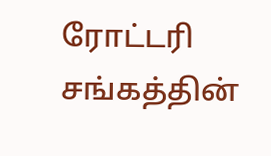ரோட்டரி சங்கத்தின்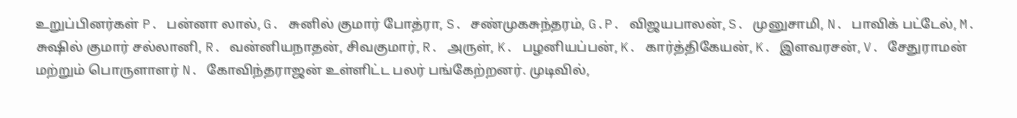உறுப்பினர்கள் P. பன்னா லால், G. சுனில் குமார் போத்ரா, S. சண்முகசுந்தரம், G.P. விஜயபாலன், S. முனுசாமி, N. பாவிக் பட்டேல், M. சுஷில் குமார் சல்லானி, R. வன்னியநாதன், சிவகுமார், R. அருள், K. பழனியப்பன், K. கார்த்திகேயன், K. இளவரசன், V. சேதுராமன் மற்றும் பொருளாளர் N. கோவிந்தராஜன் உள்ளிட்ட பலர் பங்கேற்றனர். முடிவில்,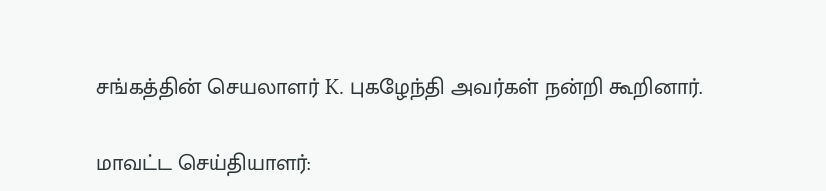சங்கத்தின் செயலாளர் K. புகழேந்தி அவர்கள் நன்றி கூறினார்.

மாவட்ட செய்தியாளர்: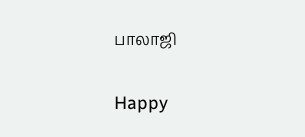பாலாஜி

Happy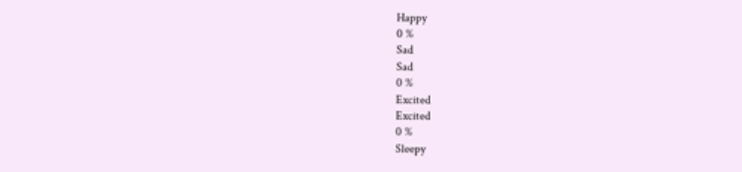Happy
0 %
Sad
Sad
0 %
Excited
Excited
0 %
Sleepy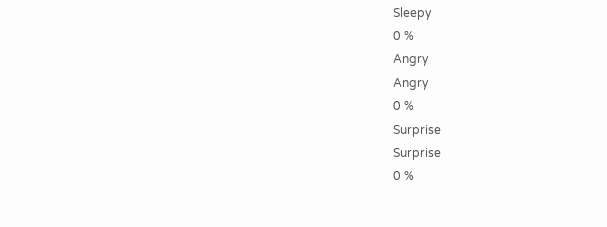Sleepy
0 %
Angry
Angry
0 %
Surprise
Surprise
0 %